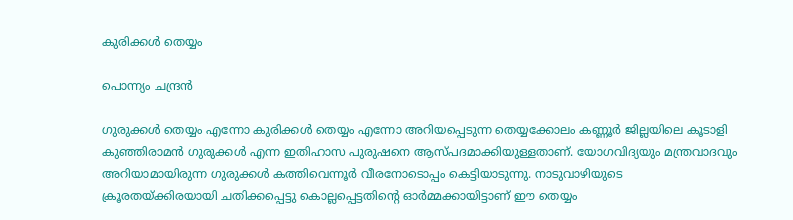കുരിക്കൾ തെയ്യം

പൊന്ന്യം ചന്ദ്രൻ

ഗുരുക്കൾ തെയ്യം എന്നോ കുരിക്കൾ തെയ്യം എന്നോ അറിയപ്പെടുന്ന തെയ്യക്കോലം കണ്ണൂർ ജില്ലയിലെ കൂടാളി കുഞ്ഞിരാമൻ ഗുരുക്കൾ എന്ന ഇതിഹാസ പുരുഷനെ ആസ്പദമാക്കിയുള്ളതാണ്. യോഗവിദ്യയും മന്ത്രവാദവും അറിയാമായിരുന്ന ഗുരുക്കൾ കത്തിവെന്നൂർ വീരനോടൊപ്പം കെട്ടിയാടുന്നു. നാടുവാഴിയുടെ ക്രൂരതയ്ക്കിരയായി ചതിക്കപ്പെട്ടു കൊല്ലപ്പെട്ടതിന്റെ ഓർമ്മക്കായിട്ടാണ് ഈ തെയ്യം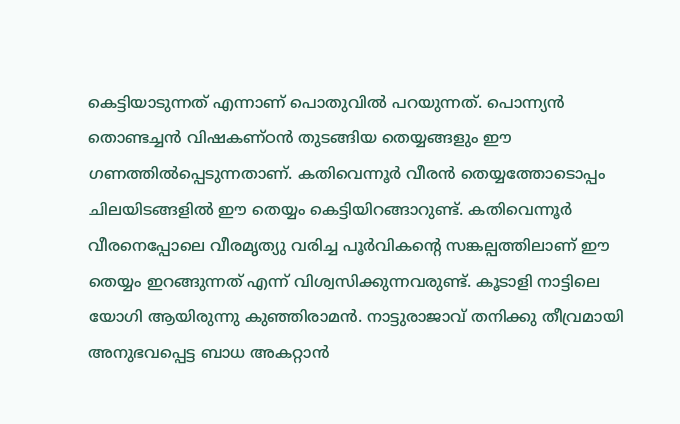കെട്ടിയാടുന്നത് എന്നാണ് പൊതുവിൽ പറയുന്നത്. പൊന്ന്യൻ തൊണ്ടച്ചൻ വിഷകണ്ഠൻ തുടങ്ങിയ തെയ്യങ്ങളും ഈ ഗണത്തിൽപ്പെടുന്നതാണ്. കതിവെന്നൂർ വീരൻ തെയ്യത്തോടൊപ്പം ചിലയിടങ്ങളിൽ ഈ തെയ്യം കെട്ടിയിറങ്ങാറുണ്ട്. കതിവെന്നൂർ വീരനെപ്പോലെ വീരമൃത്യു വരിച്ച പൂർവികന്റെ സങ്കല്പത്തിലാണ് ഈ തെയ്യം ഇറങ്ങുന്നത് എന്ന് വിശ്വസിക്കുന്നവരുണ്ട്. കൂടാളി നാട്ടിലെ യോഗി ആയിരുന്നു കുഞ്ഞിരാമൻ. നാട്ടുരാജാവ് തനിക്കു തീവ്രമായി അനുഭവപ്പെട്ട ബാധ അകറ്റാൻ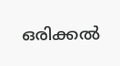ഒരിക്കൽ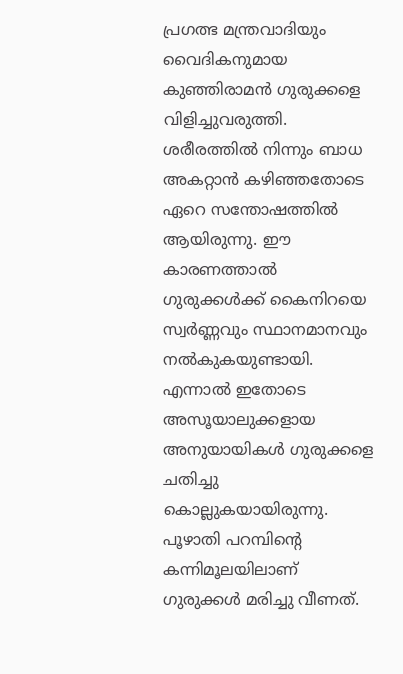പ്രഗത്ഭ മന്ത്രവാദിയും വൈദികനുമായ കുഞ്ഞിരാമൻ ഗുരുക്കളെ വിളിച്ചുവരുത്തി. ശരീരത്തിൽ നിന്നും ബാധ അകറ്റാൻ കഴിഞ്ഞതോടെ ഏറെ സന്തോഷത്തിൽ ആയിരുന്നു. ഈ കാരണത്താൽ ഗുരുക്കൾക്ക് കൈനിറയെ സ്വർണ്ണവും സ്ഥാനമാനവും നൽകുകയുണ്ടായി. എന്നാൽ ഇതോടെ അസൂയാലുക്കളായ അനുയായികൾ ഗുരുക്കളെ ചതിച്ചു കൊല്ലുകയായിരുന്നു. പൂഴാതി പറമ്പിന്റെ കന്നിമൂലയിലാണ് ഗുരുക്കൾ മരിച്ചു വീണത്.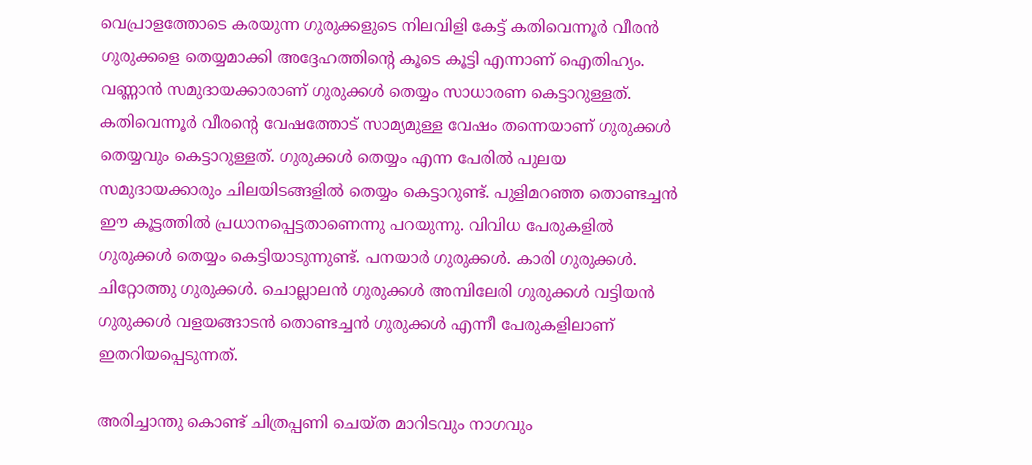വെപ്രാളത്തോടെ കരയുന്ന ഗുരുക്കളുടെ നിലവിളി കേട്ട് കതിവെന്നൂർ വീരൻ ഗുരുക്കളെ തെയ്യമാക്കി അദ്ദേഹത്തിന്റെ കൂടെ കൂട്ടി എന്നാണ് ഐതിഹ്യം. വണ്ണാൻ സമുദായക്കാരാണ് ഗുരുക്കൾ തെയ്യം സാധാരണ കെട്ടാറുള്ളത്. കതിവെന്നൂർ വീരന്റെ വേഷത്തോട് സാമ്യമുള്ള വേഷം തന്നെയാണ് ഗുരുക്കൾ തെയ്യവും കെട്ടാറുള്ളത്. ഗുരുക്കൾ തെയ്യം എന്ന പേരിൽ പുലയ സമുദായക്കാരും ചിലയിടങ്ങളിൽ തെയ്യം കെട്ടാറുണ്ട്. പുളിമറഞ്ഞ തൊണ്ടച്ചൻ ഈ കൂട്ടത്തിൽ പ്രധാനപ്പെട്ടതാണെന്നു പറയുന്നു. വിവിധ പേരുകളിൽ ഗുരുക്കൾ തെയ്യം കെട്ടിയാടുന്നുണ്ട്. പനയാർ ഗുരുക്കൾ. കാരി ഗുരുക്കൾ. ചിറ്റോത്തു ഗുരുക്കൾ. ചൊല്ലാലൻ ഗുരുക്കൾ അമ്പിലേരി ഗുരുക്കൾ വട്ടിയൻ ഗുരുക്കൾ വളയങ്ങാടൻ തൊണ്ടച്ചൻ ഗുരുക്കൾ എന്നീ പേരുകളിലാണ് ഇതറിയപ്പെടുന്നത്.

അരിച്ചാന്തു കൊണ്ട് ചിത്രപ്പണി ചെയ്ത മാറിടവും നാഗവും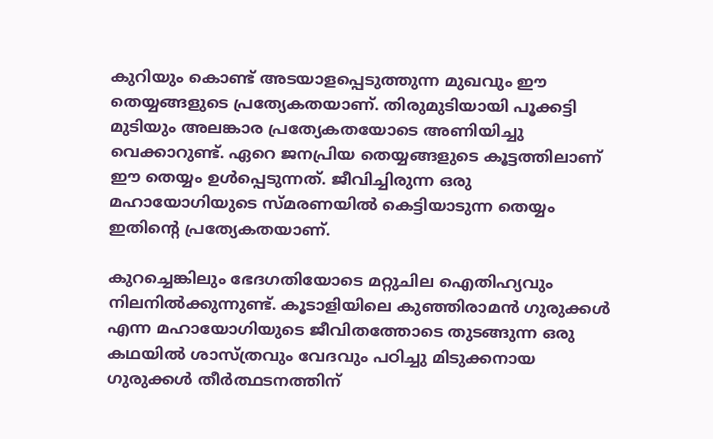കുറിയും കൊണ്ട് അടയാളപ്പെടുത്തുന്ന മുഖവും ഈ തെയ്യങ്ങളുടെ പ്രത്യേകതയാണ്. തിരുമുടിയായി പൂക്കട്ടി മുടിയും അലങ്കാര പ്രത്യേകതയോടെ അണിയിച്ചു വെക്കാറുണ്ട്. ഏറെ ജനപ്രിയ തെയ്യങ്ങളുടെ കൂട്ടത്തിലാണ് ഈ തെയ്യം ഉൾപ്പെടുന്നത്. ജീവിച്ചിരുന്ന ഒരു മഹായോഗിയുടെ സ്മരണയിൽ കെട്ടിയാടുന്ന തെയ്യം ഇതിന്റെ പ്രത്യേകതയാണ്.

കുറച്ചെങ്കിലും ഭേദഗതിയോടെ മറ്റുചില ഐതിഹ്യവും നിലനിൽക്കുന്നുണ്ട്. കൂടാളിയിലെ കുഞ്ഞിരാമൻ ഗുരുക്കൾ എന്ന മഹായോഗിയുടെ ജീവിതത്തോടെ തുടങ്ങുന്ന ഒരു കഥയിൽ ശാസ്ത്രവും വേദവും പഠിച്ചു മിടുക്കനായ ഗുരുക്കൾ തീർത്ഥടനത്തിന്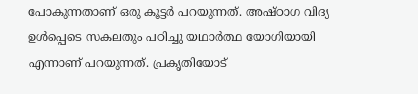പോകുന്നതാണ് ഒരു കൂട്ടർ പറയുന്നത്. അഷ്ഠാഗ വിദ്യ ഉൾപ്പെടെ സകലതും പഠിച്ചു യഥാർത്ഥ യോഗിയായി എന്നാണ് പറയുന്നത്. പ്രകൃതിയോട്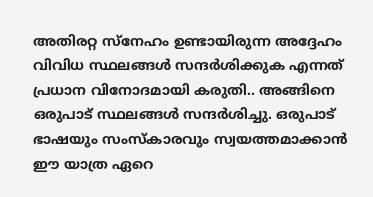അതിരറ്റ സ്നേഹം ഉണ്ടായിരുന്ന അദ്ദേഹം വിവിധ സ്ഥലങ്ങൾ സന്ദർശിക്കുക എന്നത് പ്രധാന വിനോദമായി കരുതി.. അങ്ങിനെ ഒരുപാട് സ്ഥലങ്ങൾ സന്ദർശിച്ചു. ഒരുപാട് ഭാഷയും സംസ്കാരവും സ്വയത്തമാക്കാൻ ഈ യാത്ര ഏറെ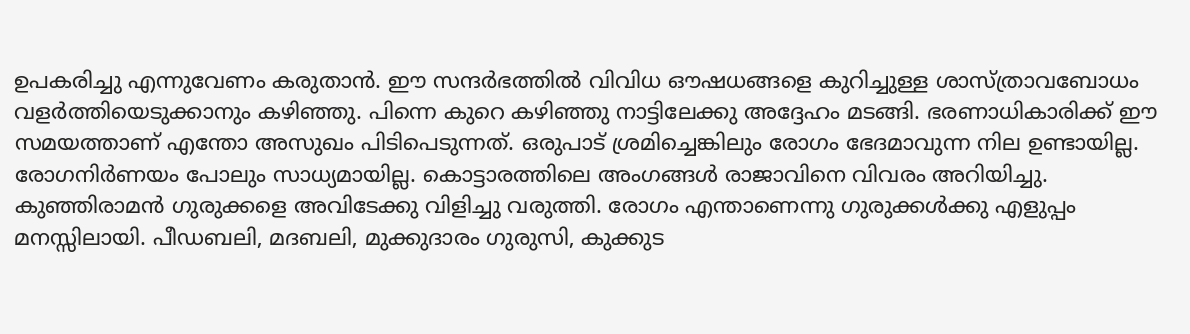ഉപകരിച്ചു എന്നുവേണം കരുതാൻ. ഈ സന്ദർഭത്തിൽ വിവിധ ഔഷധങ്ങളെ കുറിച്ചുള്ള ശാസ്ത്രാവബോധം വളർത്തിയെടുക്കാനും കഴിഞ്ഞു. പിന്നെ കുറെ കഴിഞ്ഞു നാട്ടിലേക്കു അദ്ദേഹം മടങ്ങി. ഭരണാധികാരിക്ക് ഈ സമയത്താണ് എന്തോ അസുഖം പിടിപെടുന്നത്. ഒരുപാട് ശ്രമിച്ചെങ്കിലും രോഗം ഭേദമാവുന്ന നില ഉണ്ടായില്ല. രോഗനിർണയം പോലും സാധ്യമായില്ല. കൊട്ടാരത്തിലെ അംഗങ്ങൾ രാജാവിനെ വിവരം അറിയിച്ചു. കുഞ്ഞിരാമൻ ഗുരുക്കളെ അവിടേക്കു വിളിച്ചു വരുത്തി. രോഗം എന്താണെന്നു ഗുരുക്കൾക്കു എളുപ്പം മനസ്സിലായി. പീഡബലി, മദബലി, മുക്കുദാരം ഗുരുസി, കുക്കുട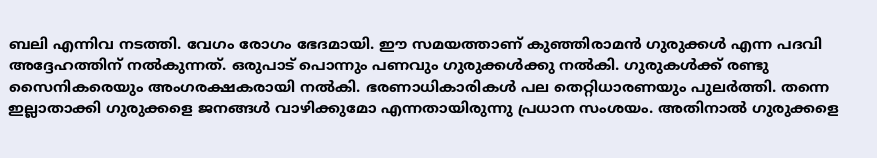ബലി എന്നിവ നടത്തി. വേഗം രോഗം ഭേദമായി. ഈ സമയത്താണ് കുഞ്ഞിരാമൻ ഗുരുക്കൾ എന്ന പദവി അദ്ദേഹത്തിന് നൽകുന്നത്. ഒരുപാട് പൊന്നും പണവും ഗുരുക്കൾക്കു നൽകി. ഗുരുകൾക്ക് രണ്ടു സൈനികരെയും അംഗരക്ഷകരായി നൽകി. ഭരണാധികാരികൾ പല തെറ്റിധാരണയും പുലർത്തി. തന്നെ ഇല്ലാതാക്കി ഗുരുക്കളെ ജനങ്ങൾ വാഴിക്കുമോ എന്നതായിരുന്നു പ്രധാന സംശയം. അതിനാൽ ഗുരുക്കളെ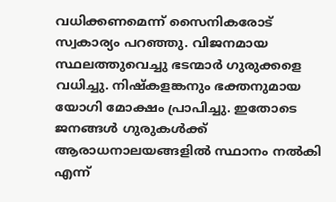വധിക്കണമെന്ന് സൈനികരോട് സ്വകാര്യം പറഞ്ഞു. വിജനമായ സ്ഥലത്തുവെച്ചു ഭടന്മാർ ഗുരുക്കളെ വധിച്ചു. നിഷ്കളങ്കനും ഭക്തനുമായ യോഗി മോക്ഷം പ്രാപിച്ചു. ഇതോടെ ജനങ്ങൾ ഗുരുകൾക്ക് ആരാധനാലയങ്ങളിൽ സ്ഥാനം നൽകി എന്ന്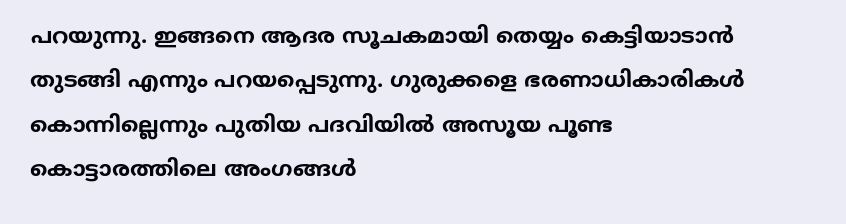പറയുന്നു. ഇങ്ങനെ ആദര സൂചകമായി തെയ്യം കെട്ടിയാടാൻ തുടങ്ങി എന്നും പറയപ്പെടുന്നു. ഗുരുക്കളെ ഭരണാധികാരികൾ കൊന്നില്ലെന്നും പുതിയ പദവിയിൽ അസൂയ പൂണ്ട കൊട്ടാരത്തിലെ അംഗങ്ങൾ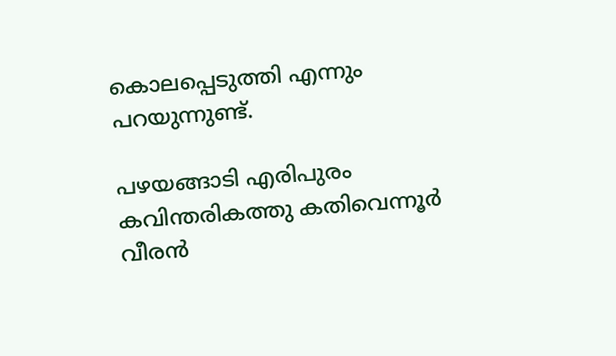കൊലപ്പെടുത്തി എന്നും പറയുന്നുണ്ട്.

പഴയങ്ങാടി എരിപുരം കവിന്തരികത്തു കതിവെന്നൂർ വീരൻ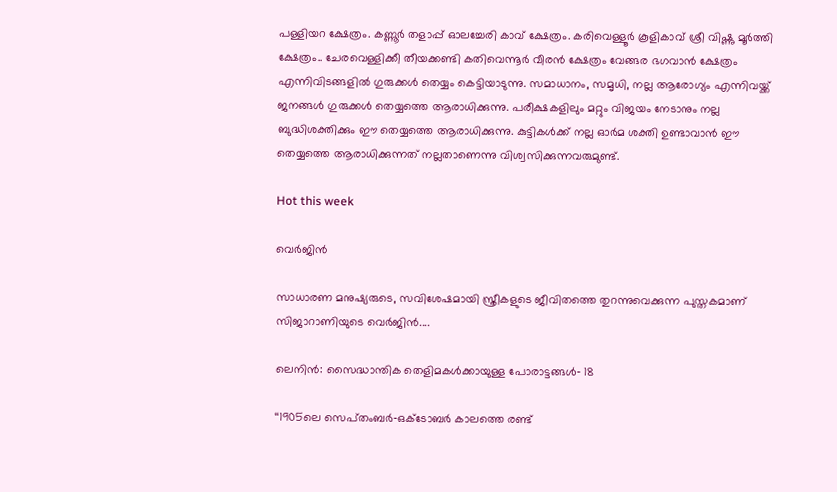പള്ളിയറ ക്ഷേത്രം. കണ്ണൂർ തളാപ്പ് ഓലച്ചേരി കാവ് ക്ഷേത്രം. കരിവെള്ളൂർ കൂളികാവ് ശ്രീ വിഷ്ണു മൂർത്തി ക്ഷേത്രം.. ചേരവെള്ളിക്കീ തീയക്കണ്ടി കതിവെന്നൂർ വീരൻ ക്ഷേത്രം വേങ്ങര ഭഗവാൻ ക്ഷേത്രം എന്നിവിടങ്ങളിൽ ഗുരുക്കൾ തെയ്യം കെട്ടിയാടുന്നു. സമാധാനം, സമൃധി, നല്ല ആരോഗ്യം എന്നിവയ്ക്ക് ജനങ്ങൾ ഗുരുക്കൾ തെയ്യത്തെ ആരാധിക്കുന്നു. പരീക്ഷകളിലും മറ്റും വിജയം നേടാനും നല്ല ബുദ്ധിശക്തിക്കും ഈ തെയ്യത്തെ ആരാധിക്കുന്നു. കുട്ടികൾക്ക് നല്ല ഓർമ ശക്തി ഉണ്ടാവാൻ ഈ തെയ്യത്തെ ആരാധിക്കുന്നത് നല്ലതാണെന്നു വിശ്വസിക്കുന്നവരുമുണ്ട്.

Hot this week

വെർജിൻ

സാധാരണ മനുഷ്യരുടെ, സവിശേഷമായി സ്ത്രീകളുടെ ജീവിതത്തെ തുറന്നുവെക്കുന്ന പുസ്തകമാണ് സിജാറാണിയുടെ വെർജിൻ....

ലെനിൻ: സൈദ്ധാന്തിക തെളിമകൾക്കായുള്ള പോരാട്ടങ്ങൾ‐ 18

‘‘1905ലെ സെപ്‌തംബർ‐ഒക്ടോബർ കാലത്തെ രണ്ട്‌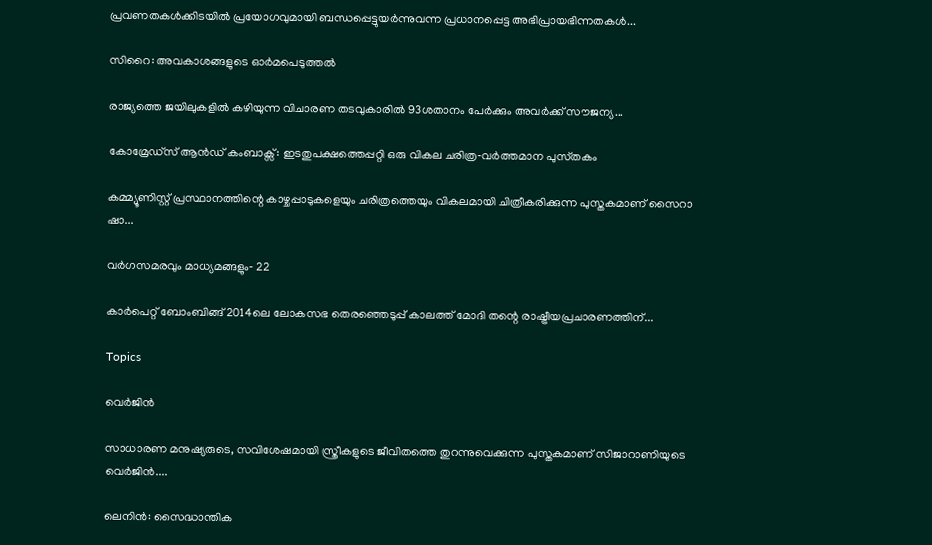പ്രവണതകൾക്കിടയിൽ പ്രയോഗവുമായി ബന്ധപ്പെട്ടുയർന്നുവന്ന പ്രധാനപ്പെട്ട അഭിപ്രായഭിന്നതകൾ...

സിറൈ: അവകാശങ്ങളുടെ ഓർമപെടുത്തൽ

രാജ്യത്തെ ജയിലുകളിൽ കഴിയുന്ന വിചാരണ തടവുകാരിൽ 93ശതാനം പേർക്കും അവർക്ക്‌ സ‍ൗജന്യ...

കോമ്രേഡ്സ് ആൻഡ് കംബാക്സ്‌: ഇടതുപക്ഷത്തെപ്പറ്റി ഒരു വികല ചരിത്ര‐വർത്തമാന പുസ്‌തകം

കമ്മ്യൂണിസ്റ്റ് പ്രസ്ഥാനത്തിന്റെ കാഴ്ചപ്പാടുകളെയും ചരിത്രത്തെയും വികലമായി ചിത്രീകരിക്കുന്ന പുസ്തകമാണ് സൈറാ ഷാ...

വർഗസമരവും മാധ്യമങ്ങളും‐ 22

കാർപെറ്റ് ബോംബിങ്ങ് 2014ലെ ലോകസഭ തെരഞ്ഞെടുപ്പ് കാലത്ത് മോദി തന്റെ രാഷ്ട്രീയപ്രചാരണത്തിന്...

Topics

വെർജിൻ

സാധാരണ മനുഷ്യരുടെ, സവിശേഷമായി സ്ത്രീകളുടെ ജീവിതത്തെ തുറന്നുവെക്കുന്ന പുസ്തകമാണ് സിജാറാണിയുടെ വെർജിൻ....

ലെനിൻ: സൈദ്ധാന്തിക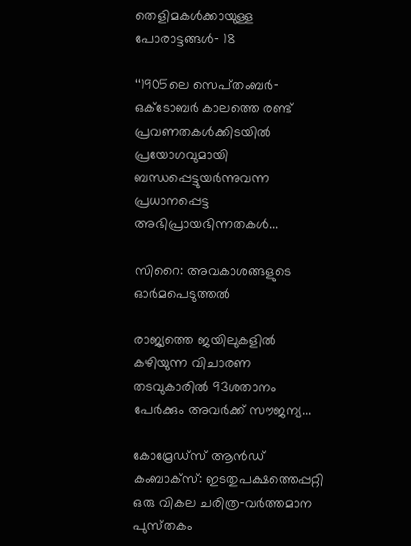തെളിമകൾക്കായുള്ള പോരാട്ടങ്ങൾ‐ 18

‘‘1905ലെ സെപ്‌തംബർ‐ഒക്ടോബർ കാലത്തെ രണ്ട്‌ പ്രവണതകൾക്കിടയിൽ പ്രയോഗവുമായി ബന്ധപ്പെട്ടുയർന്നുവന്ന പ്രധാനപ്പെട്ട അഭിപ്രായഭിന്നതകൾ...

സിറൈ: അവകാശങ്ങളുടെ ഓർമപെടുത്തൽ

രാജ്യത്തെ ജയിലുകളിൽ കഴിയുന്ന വിചാരണ തടവുകാരിൽ 93ശതാനം പേർക്കും അവർക്ക്‌ സ‍ൗജന്യ...

കോമ്രേഡ്സ് ആൻഡ് കംബാക്സ്‌: ഇടതുപക്ഷത്തെപ്പറ്റി ഒരു വികല ചരിത്ര‐വർത്തമാന പുസ്‌തകം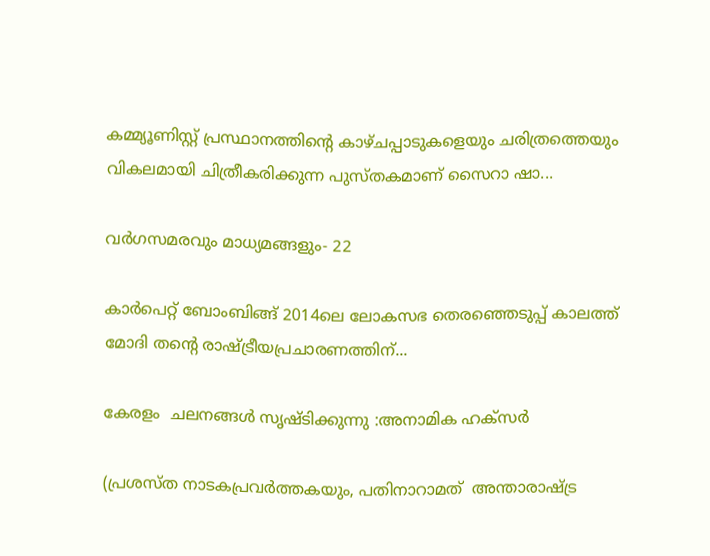കമ്മ്യൂണിസ്റ്റ് പ്രസ്ഥാനത്തിന്റെ കാഴ്ചപ്പാടുകളെയും ചരിത്രത്തെയും വികലമായി ചിത്രീകരിക്കുന്ന പുസ്തകമാണ് സൈറാ ഷാ...

വർഗസമരവും മാധ്യമങ്ങളും‐ 22

കാർപെറ്റ് ബോംബിങ്ങ് 2014ലെ ലോകസഭ തെരഞ്ഞെടുപ്പ് കാലത്ത് മോദി തന്റെ രാഷ്ട്രീയപ്രചാരണത്തിന്...

കേരളം  ചലനങ്ങൾ സൃഷ്ടിക്കുന്നു :അനാമിക ഹക്സർ

(പ്രശസ്ത നാടകപ്രവർത്തകയും, പതിനാറാമത്  അന്താരാഷ്ട്ര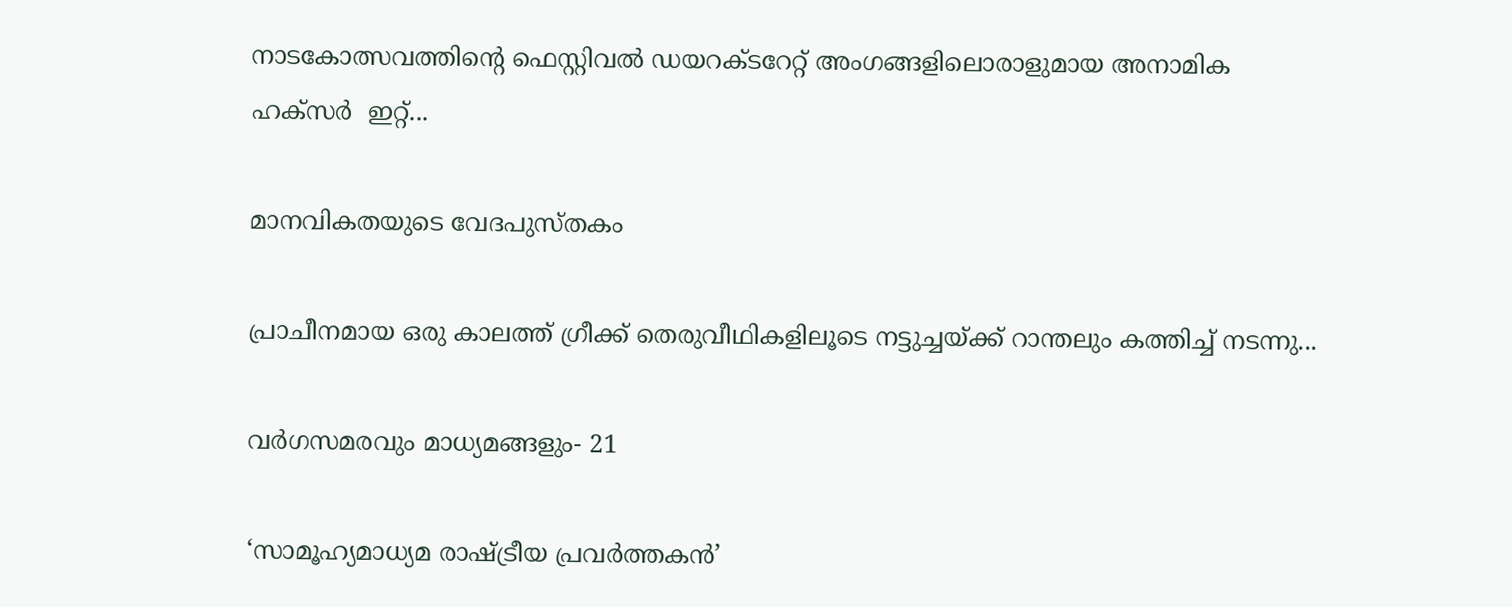നാടകോത്സവത്തിന്റെ ഫെസ്റ്റിവൽ ഡയറക്ടറേറ്റ് അംഗങ്ങളിലൊരാളുമായ അനാമിക ഹക്സർ  ഇറ്റ്...

മാനവികതയുടെ വേദപുസ്തകം

പ്രാചീനമായ ഒരു കാലത്ത് ഗ്രീക്ക് തെരുവീഥികളിലൂടെ നട്ടുച്ചയ്ക്ക് റാന്തലും കത്തിച്ച് നടന്നു...

വർഗസമരവും മാധ്യമങ്ങളും‐ 21

‘സാമൂഹ്യമാധ്യമ രാഷ്ട്രീയ പ്രവർത്തകൻ’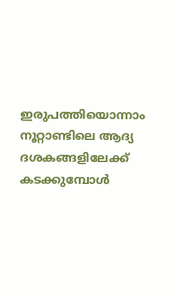ഇരുപത്തിയൊന്നാം നൂറ്റാണ്ടിലെ ആദ്യ ദശകങ്ങളിലേക്ക് കടക്കുമ്പോൾ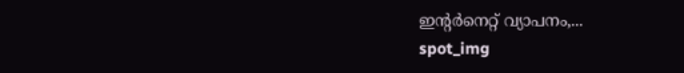ഇന്റർനെറ്റ് വ്യാപനം,...
spot_img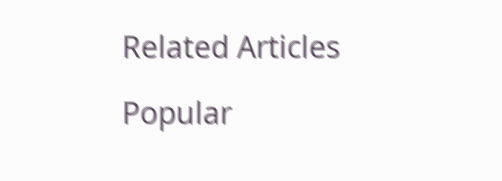Related Articles

Popular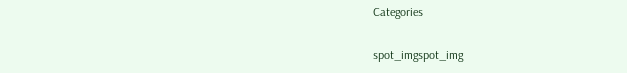Categories

spot_imgspot_img